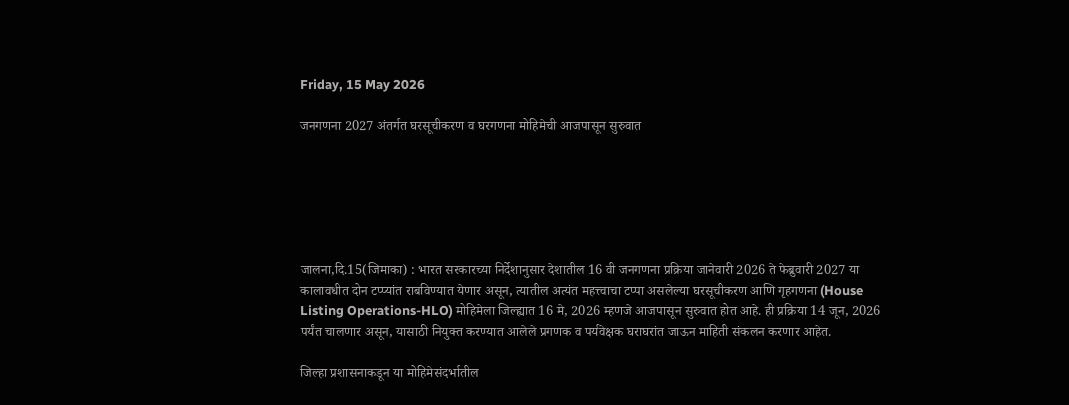Friday, 15 May 2026

जनगणना 2027 अंतर्गत घरसूचीकरण व घरगणना मोहिमेची आजपासून सुरुवात






जालना,दि.15(जिमाका) : भारत सरकारच्या निर्देशानुसार देशातील 16 वी जनगणना प्रक्रिया जानेवारी 2026 ते फेब्रुवारी 2027 या कालावधीत दोन टप्प्यांत राबविण्यात येणार असून, त्यातील अत्यंत महत्त्वाचा टप्पा असलेल्या घरसूचीकरण आणि गृहगणना (House Listing Operations-HLO) मोहिमेला जिल्ह्यात 16 मे, 2026 म्हणजे आजपासून सुरुवात होत आहे. ही प्रक्रिया 14 जून, 2026 पर्यंत चालणार असून, यासाठी नियुक्त करण्यात आलेले प्रगणक व पर्यवेक्षक घराघरांत जाऊन माहिती संकलन करणार आहेत.

जिल्हा प्रशासनाकडून या मोहिमेसंदर्भातील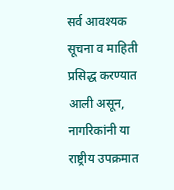सर्व आवश्यक सूचना व माहिती प्रसिद्ध करण्यात आली असून, नागरिकांनी या राष्ट्रीय उपक्रमात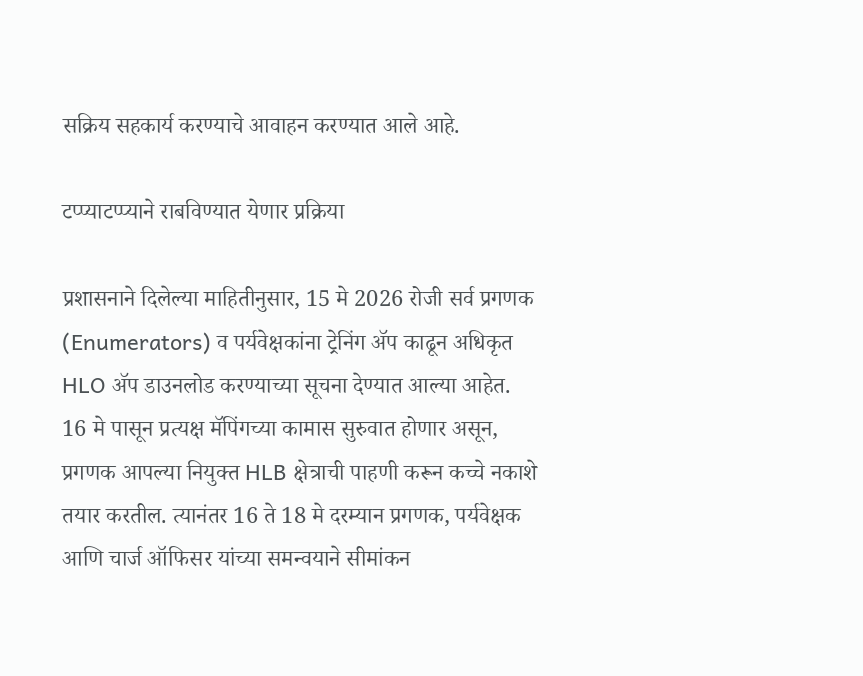सक्रिय सहकार्य करण्याचे आवाहन करण्यात आले आहे.

टप्प्याटप्प्याने राबविण्यात येणार प्रक्रिया

प्रशासनाने दिलेल्या माहितीनुसार, 15 मे 2026 रोजी सर्व प्रगणक (Enumerators) व पर्यवेक्षकांना ट्रेनिंग ॲप काढून अधिकृत HLO ॲप डाउनलोड करण्याच्या सूचना देण्यात आल्या आहेत.  16 मे पासून प्रत्यक्ष मॅपिंगच्या कामास सुरुवात होणार असून, प्रगणक आपल्या नियुक्त HLB क्षेत्राची पाहणी करून कच्चे नकाशे तयार करतील. त्यानंतर 16 ते 18 मे दरम्यान प्रगणक, पर्यवेक्षक आणि चार्ज ऑफिसर यांच्या समन्वयाने सीमांकन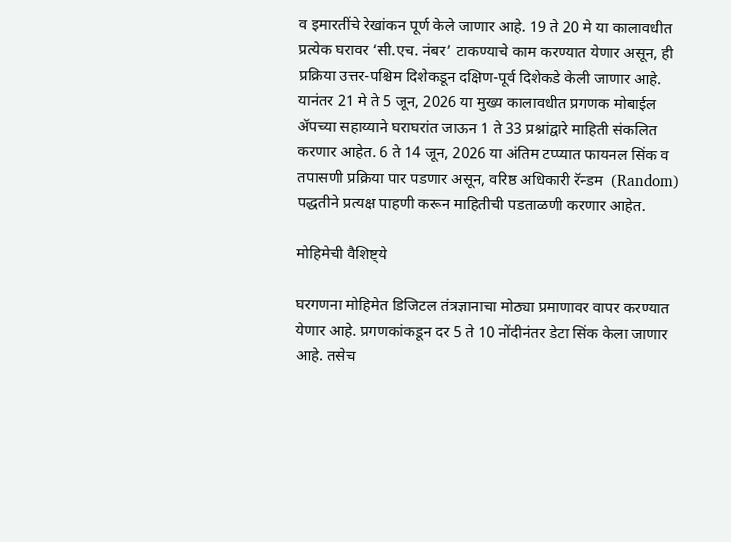व इमारतींचे रेखांकन पूर्ण केले जाणार आहे. 19 ते 20 मे या कालावधीत प्रत्येक घरावर ‘सी.एच. नंबर’ टाकण्याचे काम करण्यात येणार असून, ही प्रक्रिया उत्तर-पश्चिम दिशेकडून दक्षिण-पूर्व दिशेकडे केली जाणार आहे. यानंतर 21 मे ते 5 जून, 2026 या मुख्य कालावधीत प्रगणक मोबाईल ॲपच्या सहाय्याने घराघरांत जाऊन 1 ते 33 प्रश्नांद्वारे माहिती संकलित करणार आहेत. 6 ते 14 जून, 2026 या अंतिम टप्प्यात फायनल सिंक व तपासणी प्रक्रिया पार पडणार असून, वरिष्ठ अधिकारी रॅन्डम  (Random) पद्धतीने प्रत्यक्ष पाहणी करून माहितीची पडताळणी करणार आहेत.

मोहिमेची वैशिष्ट्ये

घरगणना मोहिमेत डिजिटल तंत्रज्ञानाचा मोठ्या प्रमाणावर वापर करण्यात येणार आहे. प्रगणकांकडून दर 5 ते 10 नोंदीनंतर डेटा सिंक केला जाणार आहे. तसेच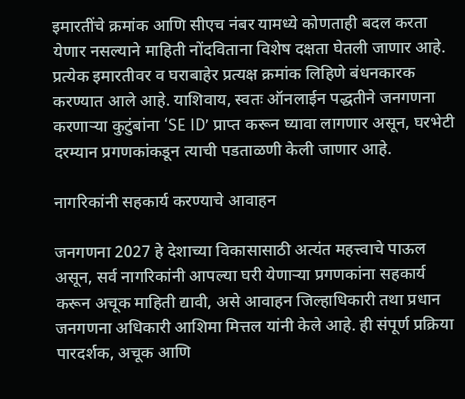इमारतींचे क्रमांक आणि सीएच नंबर यामध्ये कोणताही बदल करता येणार नसल्याने माहिती नोंदविताना विशेष दक्षता घेतली जाणार आहे.  प्रत्येक इमारतीवर व घराबाहेर प्रत्यक्ष क्रमांक लिहिणे बंधनकारक करण्यात आले आहे. याशिवाय, स्वतः ऑनलाईन पद्धतीने जनगणना करणाऱ्या कुटुंबांना ‘SE ID’ प्राप्त करून घ्यावा लागणार असून, घरभेटी दरम्यान प्रगणकांकडून त्याची पडताळणी केली जाणार आहे.

नागरिकांनी सहकार्य करण्याचे आवाहन

जनगणना 2027 हे देशाच्या विकासासाठी अत्यंत महत्त्वाचे पाऊल असून, सर्व नागरिकांनी आपल्या घरी येणाऱ्या प्रगणकांना सहकार्य करून अचूक माहिती द्यावी, असे आवाहन जिल्हाधिकारी तथा प्रधान जनगणना अधिकारी आशिमा मित्तल यांनी केले आहे. ही संपूर्ण प्रक्रिया पारदर्शक, अचूक आणि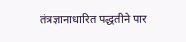तंत्रज्ञानाधारित पद्धतीने पार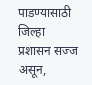पाडण्यासाठी जिल्हा प्रशासन सज्ज असून,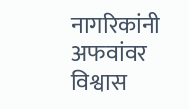नागरिकांनी अफवांवर विश्वास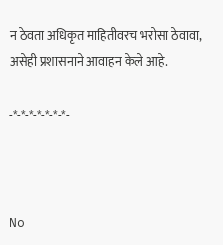न ठेवता अधिकृत माहितीवरच भरोसा ठेवावा, असेही प्रशासनाने आवाहन केले आहे.

-*-*-*-*-*-*-*-



No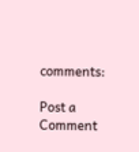comments:

Post a Comment